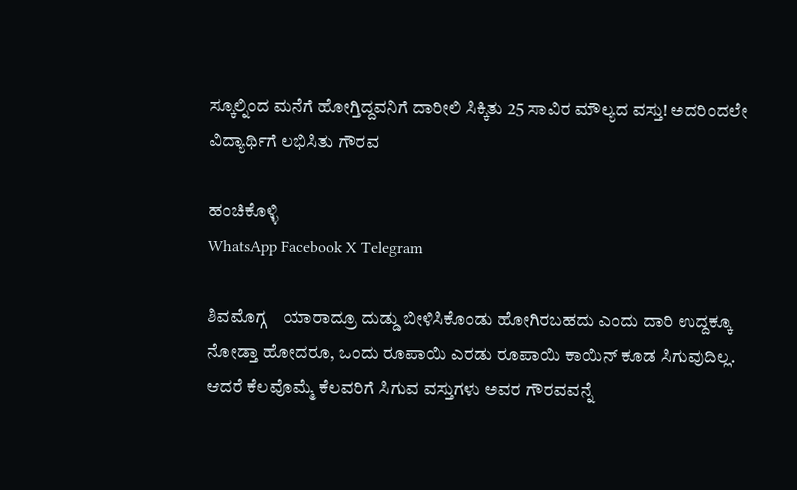ಸ್ಕೂಲ್ನಿಂದ ಮನೆಗೆ ಹೋಗ್ತಿದ್ದವನಿಗೆ ದಾರೀಲಿ ಸಿಕ್ಕಿತು 25 ಸಾವಿರ ಮೌಲ್ಯದ ವಸ್ತು! ಅದರಿಂದಲೇ ವಿದ್ಯಾರ್ಥಿಗೆ ಲಭಿಸಿತು ಗೌರವ

ಹಂಚಿಕೊಳ್ಳಿ
WhatsApp Facebook X Telegram

ಶಿವಮೊಗ್ಗ    ಯಾರಾದ್ರೂ ದುಡ್ಡು ಬೀಳಿಸಿಕೊಂಡು ಹೋಗಿರಬಹದು ಎಂದು ದಾರಿ ಉದ್ದಕ್ಕೂ ನೋಡ್ತಾ ಹೋದರೂ, ಒಂದು ರೂಪಾಯಿ ಎರಡು ರೂಪಾಯಿ ಕಾಯಿನ್ ಕೂಡ ಸಿಗುವುದಿಲ್ಲ. ಆದರೆ ಕೆಲವೊಮ್ಮೆ ಕೆಲವರಿಗೆ ಸಿಗುವ ವಸ್ತುಗಳು ಅವರ ಗೌರವವನ್ನೆ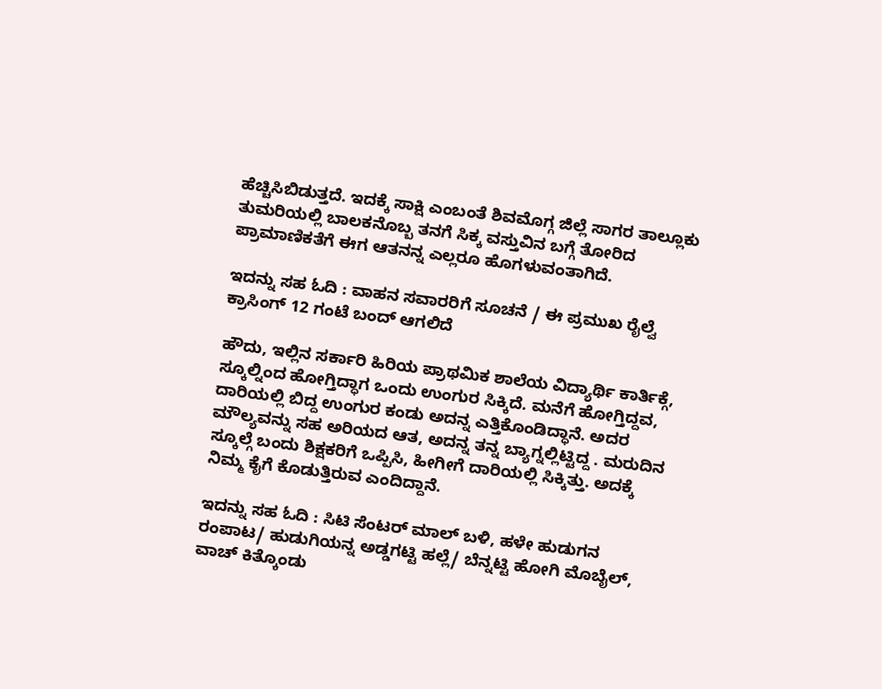ಹೆಚ್ಚಿಸಿಬಿಡುತ್ತದೆ. ಇದಕ್ಕೆ ಸಾಕ್ಷಿ ಎಂಬಂತೆ ಶಿವಮೊಗ್ಗ ಜಿಲ್ಲೆ ಸಾಗರ ತಾಲ್ಲೂಕು ತುಮರಿಯಲ್ಲಿ ಬಾಲಕನೊಬ್ಬ ತನಗೆ ಸಿಕ್ಕ ವಸ್ತುವಿನ ಬಗ್ಗೆ ತೋರಿದ ಪ್ರಾಮಾಣಿಕತೆಗೆ ಈಗ ಆತನನ್ನ ಎಲ್ಲರೂ ಹೊಗಳುವಂತಾಗಿದೆ.

ಇದನ್ನು ಸಹ ಓದಿ : ವಾಹನ ಸವಾರರಿಗೆ ಸೂಚನೆ / ಈ ಪ್ರಮುಖ ರೈಲ್ವೆ ಕ್ರಾಸಿಂಗ್ 12 ಗಂಟೆ ಬಂದ್ ಆಗಲಿದೆ

ಹೌದು, ಇಲ್ಲಿನ ಸರ್ಕಾರಿ ಹಿರಿಯ ಪ್ರಾಥಮಿಕ ಶಾಲೆಯ ವಿದ್ಯಾರ್ಥಿ ಕಾರ್ತಿಕ್ಗೆ, ಸ್ಕೂಲ್ನಿಂದ ಹೋಗ್ತಿದ್ಧಾಗ ಒಂದು ಉಂಗುರ ಸಿಕ್ಕಿದೆ. ಮನೆಗೆ ಹೋಗ್ತಿದ್ದವ, ದಾರಿಯಲ್ಲಿ ಬಿದ್ದ ಉಂಗುರ ಕಂಡು ಅದನ್ನ ಎತ್ತಿಕೊಂಡಿದ್ಧಾನೆ. ಅದರ ಮೌಲ್ಯವನ್ನು ಸಹ ಅರಿಯದ ಆತ, ಅದನ್ನ ತನ್ನ ಬ್ಯಾಗ್ನಲ್ಲಿಟ್ಟಿದ್ದ . ಮರುದಿನ ಸ್ಕೂಲ್ಗೆ ಬಂದು ಶಿಕ್ಷಕರಿಗೆ ಒಪ್ಪಿಸಿ, ಹೀಗೀಗೆ ದಾರಿಯಲ್ಲಿ ಸಿಕ್ಕಿತ್ತು. ಅದಕ್ಕೆ ನಿಮ್ಮ ಕೈಗೆ ಕೊಡುತ್ತಿರುವ ಎಂದಿದ್ದಾನೆ.

ಇದನ್ನು ಸಹ ಓದಿ : ಸಿಟಿ ಸೆಂಟರ್ ಮಾಲ್ ಬಳಿ, ಹಳೇ ಹುಡುಗನ ರಂಪಾಟ/ ಹುಡುಗಿಯನ್ನ ಅಡ್ಡಗಟ್ಟಿ ಹಲ್ಲೆ/ ಬೆನ್ನಟ್ಟಿ ಹೋಗಿ ಮೊಬೈಲ್, ವಾಚ್ ಕಿತ್ಕೊಂಡು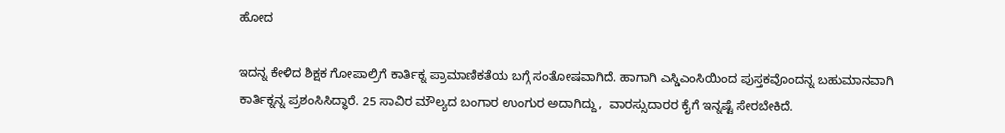ಹೋದ

ಇದನ್ನ ಕೇಳಿದ ಶಿಕ್ಷಕ ಗೋಪಾಲ್ರಿಗೆ ಕಾರ್ತಿಕ್ನ ಪ್ರಾಮಾಣಿಕತೆಯ ಬಗ್ಗೆ ಸಂತೋಷವಾಗಿದೆ. ಹಾಗಾಗಿ ಎಸ್ಡಿಎಂಸಿಯಿಂದ ಪುಸ್ತಕವೊಂದನ್ನ ಬಹುಮಾನವಾಗಿ ಕಾರ್ತಿಕ್ನನ್ನ ಪ್ರಶಂಸಿಸಿದ್ಧಾರೆ. 25 ಸಾವಿರ ಮೌಲ್ಯದ ಬಂಗಾರ ಉಂಗುರ ಅದಾಗಿದ್ದು,  ವಾರಸ್ಸುದಾರರ ಕೈಗೆ ಇನ್ನಷ್ಟೆ ಸೇರಬೇಕಿದೆ.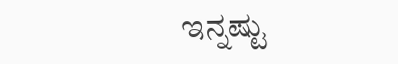ಇನ್ನಷ್ಟು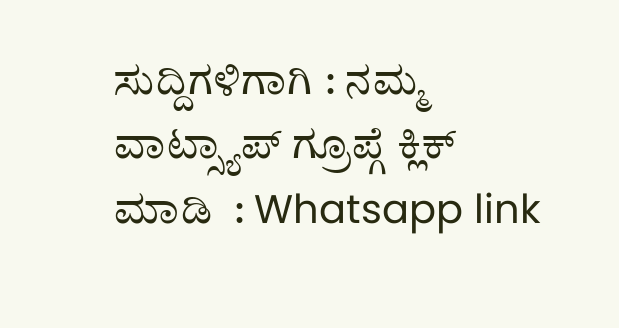ಸುದ್ದಿಗಳಿಗಾಗಿ : ನಮ್ಮ ವಾಟ್ಸ್ಯಾಪ್ ಗ್ರೂಪ್ಗೆ ಕ್ಲಿಕ್ ಮಾಡಿ  : Whatsapp link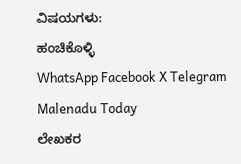ವಿಷಯಗಳು:
ಹಂಚಿಕೊಳ್ಳಿ
WhatsApp Facebook X Telegram
Malenadu Today
ಲೇಖಕರ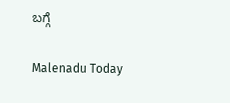ಬಗ್ಗೆ

Malenadu Today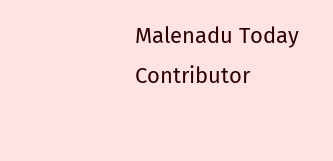Malenadu Today Contributor